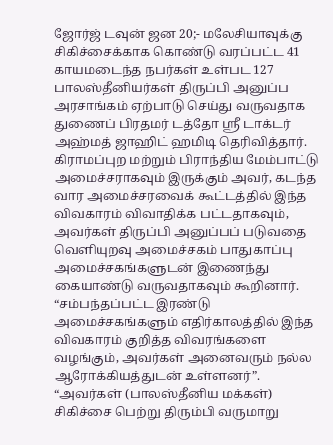ஜோர்ஜ் டவுன் ஜன 20;- மலேசியாவுக்கு சிகிச்சைக்காக கொண்டு வரப்பட்ட 41 காயமடைந்த நபர்கள் உள்பட 127 பாலஸ்தீனியர்கள் திருப்பி அனுப்ப அரசாங்கம் ஏற்பாடு செய்து வருவதாக துணைப் பிரதமர் டத்தோ ஸ்ரீ டாக்டர் அஹ்மத் ஜாஹிட் ஹமிடி தெரிவித்தார்.
கிராமப்புற மற்றும் பிராந்திய மேம்பாட்டு அமைச்சராகவும் இருக்கும் அவர், கடந்த வார அமைச்சரவைக் கூட்டத்தில் இந்த விவகாரம் விவாதிக்க பட்டதாகவும், அவர்கள் திருப்பி அனுப்பப் படுவதை வெளியுறவு அமைச்சகம் பாதுகாப்பு அமைச்சகங்களுடன் இணைந்து கையாண்டு வருவதாகவும் கூறினார்.
“சம்பந்தப்பட்ட இரண்டு அமைச்சகங்களும் எதிர்காலத்தில் இந்த விவகாரம் குறித்த விவரங்களை வழங்கும், அவர்கள் அனைவரும் நல்ல ஆரோக்கியத்துடன் உள்ளனர்”.
“அவர்கள் (பாலஸ்தீனிய மக்கள்) சிகிச்சை பெற்று திரும்பி வருமாறு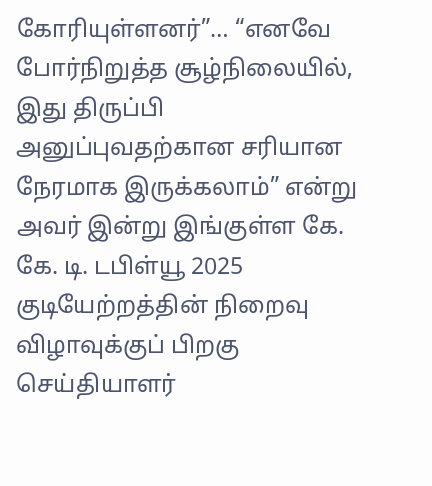கோரியுள்ளனர்”… “எனவே போர்நிறுத்த சூழ்நிலையில், இது திருப்பி அனுப்புவதற்கான சரியான நேரமாக இருக்கலாம்” என்று அவர் இன்று இங்குள்ள கே. கே. டி. டபிள்யூ 2025 குடியேற்றத்தின் நிறைவு விழாவுக்குப் பிறகு செய்தியாளர்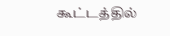கூட்டத்தில்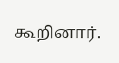கூறினார்.